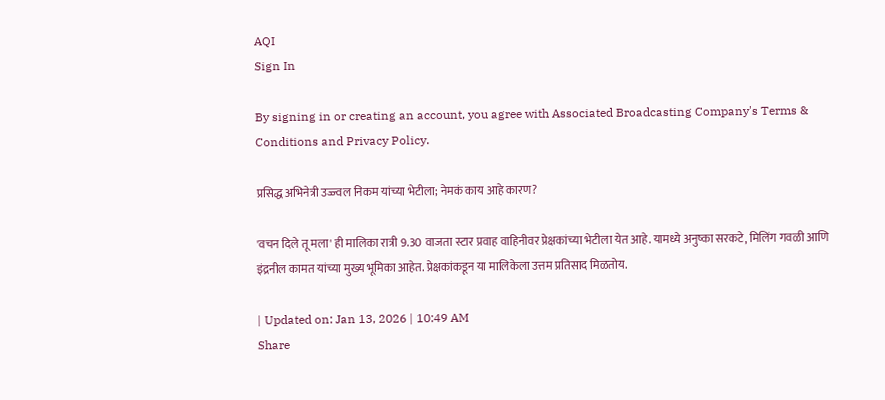AQI
Sign In

By signing in or creating an account, you agree with Associated Broadcasting Company's Terms & Conditions and Privacy Policy.

प्रसिद्ध अभिनेत्री उज्ज्वल निकम यांच्या भेटीला; नेमकं काय आहे कारण?

'वचन दिले तू मला' ही मालिका रात्री 9.30 वाजता स्टार प्रवाह वाहिनीवर प्रेक्षकांच्या भेटीला येत आहे. यामध्ये अनुष्का सरकटे, मिलिंग गवळी आणि इंद्रनील कामत यांच्या मुख्य भूमिका आहेत. प्रेक्षकांकडून या मालिकेला उत्तम प्रतिसाद मिळतोय.

| Updated on: Jan 13, 2026 | 10:49 AM
Share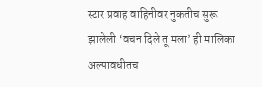स्टार प्रवाह वाहिनीवर नुकतीच सुरू झालेली ‘वचन दिले तू मला’ ही मालिका अल्पावधीतच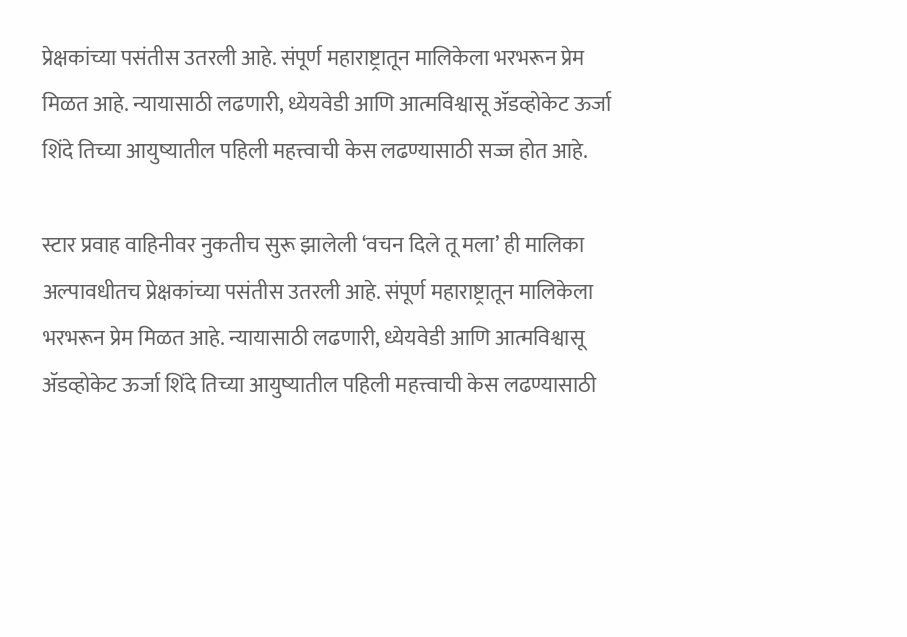प्रेक्षकांच्या पसंतीस उतरली आहे. संपूर्ण महाराष्ट्रातून मालिकेला भरभरून प्रेम मिळत आहे. न्यायासाठी लढणारी, ध्येयवेडी आणि आत्मविश्वासू ॲडव्होकेट ऊर्जा शिंदे तिच्या आयुष्यातील पहिली महत्त्वाची केस लढण्यासाठी सज्ज होत आहे.

स्टार प्रवाह वाहिनीवर नुकतीच सुरू झालेली ‘वचन दिले तू मला’ ही मालिका अल्पावधीतच प्रेक्षकांच्या पसंतीस उतरली आहे. संपूर्ण महाराष्ट्रातून मालिकेला भरभरून प्रेम मिळत आहे. न्यायासाठी लढणारी, ध्येयवेडी आणि आत्मविश्वासू ॲडव्होकेट ऊर्जा शिंदे तिच्या आयुष्यातील पहिली महत्त्वाची केस लढण्यासाठी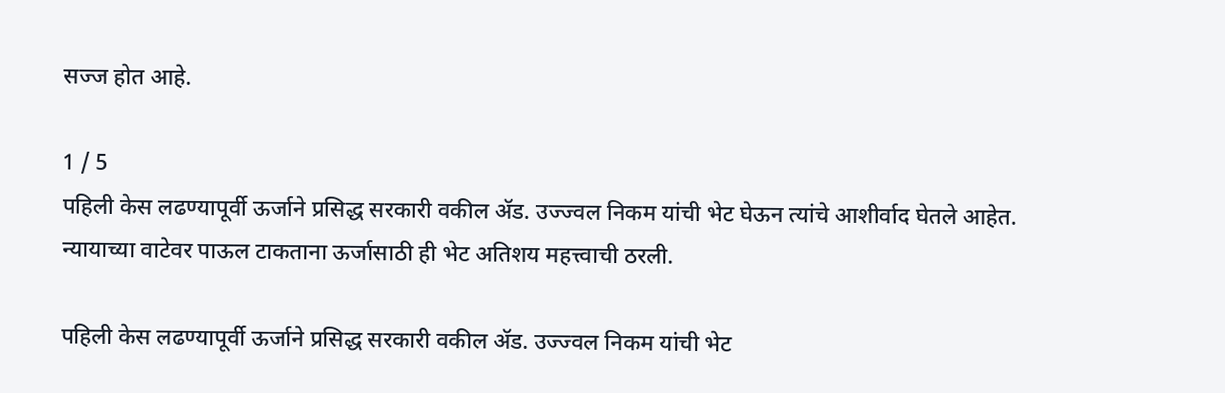सज्ज होत आहे.

1 / 5
पहिली केस लढण्यापूर्वी ऊर्जाने प्रसिद्ध सरकारी वकील ॲड. उज्ज्वल निकम यांची भेट घेऊन त्यांचे आशीर्वाद घेतले आहेत. न्यायाच्या वाटेवर पाऊल टाकताना ऊर्जासाठी ही भेट अतिशय महत्त्वाची ठरली.

पहिली केस लढण्यापूर्वी ऊर्जाने प्रसिद्ध सरकारी वकील ॲड. उज्ज्वल निकम यांची भेट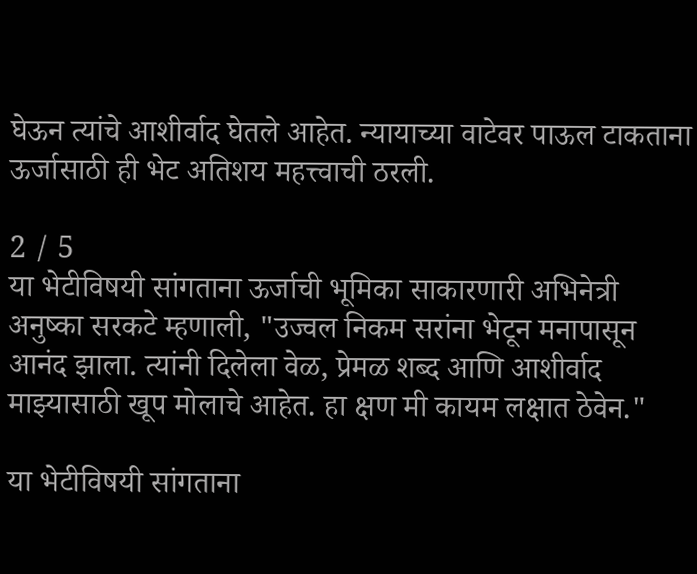घेऊन त्यांचे आशीर्वाद घेतले आहेत. न्यायाच्या वाटेवर पाऊल टाकताना ऊर्जासाठी ही भेट अतिशय महत्त्वाची ठरली.

2 / 5
या भेटीविषयी सांगताना ऊर्जाची भूमिका साकारणारी अभिनेत्री अनुष्का सरकटे म्हणाली, "उज्वल निकम सरांना भेटून मनापासून आनंद झाला. त्यांनी दिलेला वेळ, प्रेमळ शब्द आणि आशीर्वाद माझ्यासाठी खूप मोलाचे आहेत. हा क्षण मी कायम लक्षात ठेवेन."

या भेटीविषयी सांगताना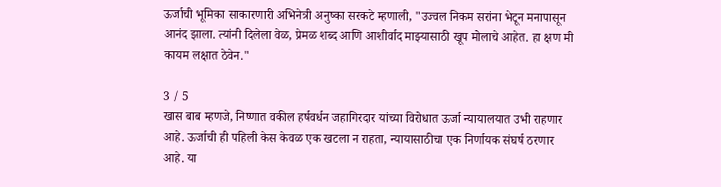ऊर्जाची भूमिका साकारणारी अभिनेत्री अनुष्का सरकटे म्हणाली, "उज्वल निकम सरांना भेटून मनापासून आनंद झाला. त्यांनी दिलेला वेळ, प्रेमळ शब्द आणि आशीर्वाद माझ्यासाठी खूप मोलाचे आहेत. हा क्षण मी कायम लक्षात ठेवेन."

3 / 5
खास बाब म्हणजे, निष्णात वकील हर्षवर्धन जहागिरदार यांच्या विरोधात ऊर्जा न्यायालयात उभी राहणार आहे. ऊर्जाची ही पहिली केस केवळ एक खटला न राहता, न्यायासाठीचा एक निर्णायक संघर्ष ठरणार आहे. या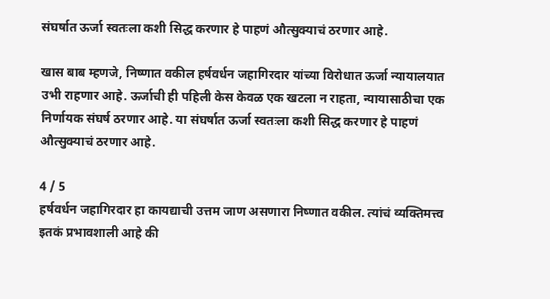संघर्षात ऊर्जा स्वतःला कशी सिद्ध करणार हे पाहणं औत्सुक्याचं ठरणार आहे.

खास बाब म्हणजे, निष्णात वकील हर्षवर्धन जहागिरदार यांच्या विरोधात ऊर्जा न्यायालयात उभी राहणार आहे. ऊर्जाची ही पहिली केस केवळ एक खटला न राहता, न्यायासाठीचा एक निर्णायक संघर्ष ठरणार आहे. या संघर्षात ऊर्जा स्वतःला कशी सिद्ध करणार हे पाहणं औत्सुक्याचं ठरणार आहे.

4 / 5
हर्षवर्धन जहागिरदार हा कायद्याची उत्तम जाण असणारा निष्णात वकील. त्यांचं व्यक्तिमत्त्व इतकं प्रभावशाली आहे की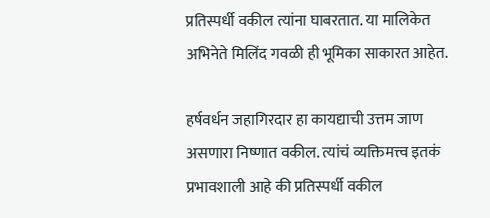प्रतिस्पर्धी वकील त्यांना घाबरतात. या मालिकेत अभिनेते मिलिंद गवळी ही भूमिका साकारत आहेत.

हर्षवर्धन जहागिरदार हा कायद्याची उत्तम जाण असणारा निष्णात वकील. त्यांचं व्यक्तिमत्त्व इतकं प्रभावशाली आहे की प्रतिस्पर्धी वकील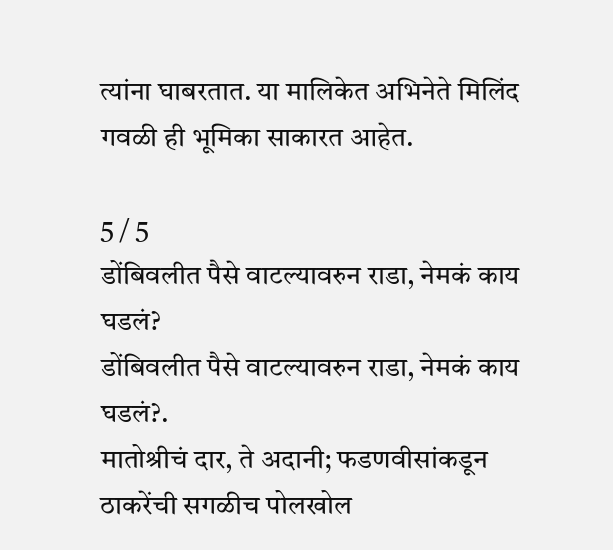त्यांना घाबरतात. या मालिकेत अभिनेते मिलिंद गवळी ही भूमिका साकारत आहेत.

5 / 5
डोंबिवलीत पैसे वाटल्यावरुन राडा, नेमकं काय घडलं?
डोंबिवलीत पैसे वाटल्यावरुन राडा, नेमकं काय घडलं?.
मातोश्रीचं दार, ते अदानी; फडणवीसांकडून ठाकरेंची सगळीच पोलखोल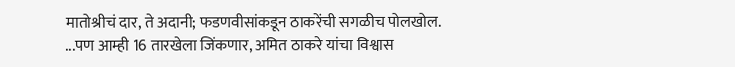मातोश्रीचं दार, ते अदानी; फडणवीसांकडून ठाकरेंची सगळीच पोलखोल.
...पण आम्ही 16 तारखेला जिंकणार, अमित ठाकरे यांचा विश्वास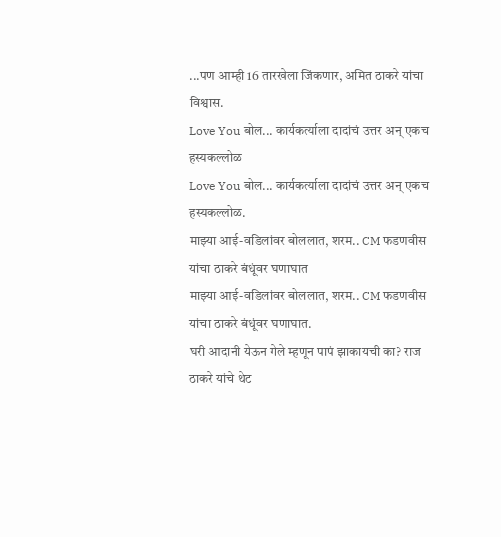...पण आम्ही 16 तारखेला जिंकणार, अमित ठाकरे यांचा विश्वास.
Love You बोल... कार्यकर्त्याला दादांचं उत्तर अन् एकच हस्यकल्लोळ
Love You बोल... कार्यकर्त्याला दादांचं उत्तर अन् एकच हस्यकल्लोळ.
माझ्या आई-वडिलांवर बोललात, शरम.. CM फडणवीस यांचा ठाकरे बंधूंवर घणाघात
माझ्या आई-वडिलांवर बोललात, शरम.. CM फडणवीस यांचा ठाकरे बंधूंवर घणाघात.
घरी आदानी येऊन गेले म्हणून पापं झाकायची का? राज ठाकरे यांचे थेट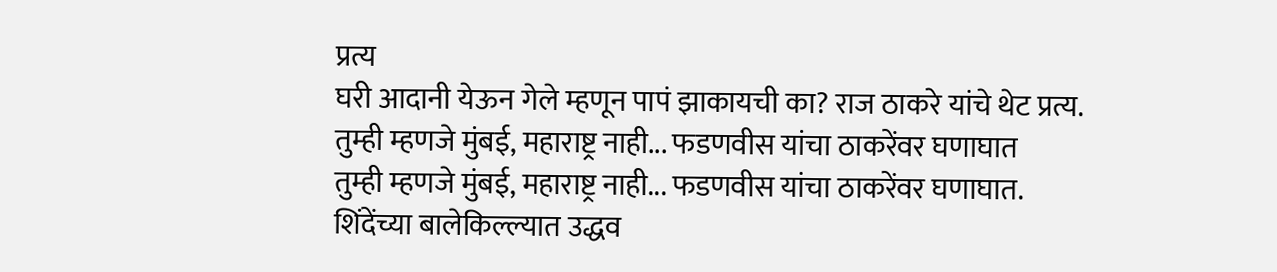प्रत्य
घरी आदानी येऊन गेले म्हणून पापं झाकायची का? राज ठाकरे यांचे थेट प्रत्य.
तुम्ही म्हणजे मुंबई, महाराष्ट्र नाही... फडणवीस यांचा ठाकरेंवर घणाघात
तुम्ही म्हणजे मुंबई, महाराष्ट्र नाही... फडणवीस यांचा ठाकरेंवर घणाघात.
शिंदेंच्या बालेकिल्ल्यात उद्धव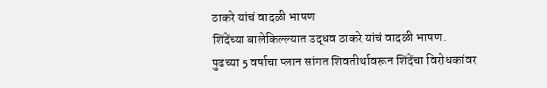ठाकरे यांचं वादळी भाषण
शिंदेंच्या बालेकिल्ल्यात उद्धव ठाकरे यांचं वादळी भाषण.
पुढच्या 5 वर्षाचा प्लान सांगत शिवतीर्थावरून शिंदेंचा विरोधकांवर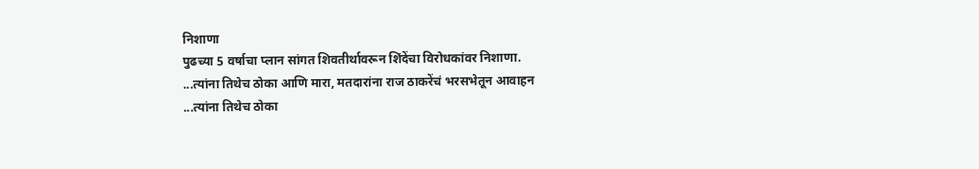निशाणा
पुढच्या 5 वर्षाचा प्लान सांगत शिवतीर्थावरून शिंदेंचा विरोधकांवर निशाणा.
...त्यांना तिथेच ठोका आणि मारा, मतदारांना राज ठाकरेंचं भरसभेतून आवाहन
...त्यांना तिथेच ठोका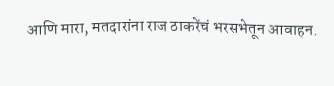आणि मारा, मतदारांना राज ठाकरेंचं भरसभेतून आवाहन.